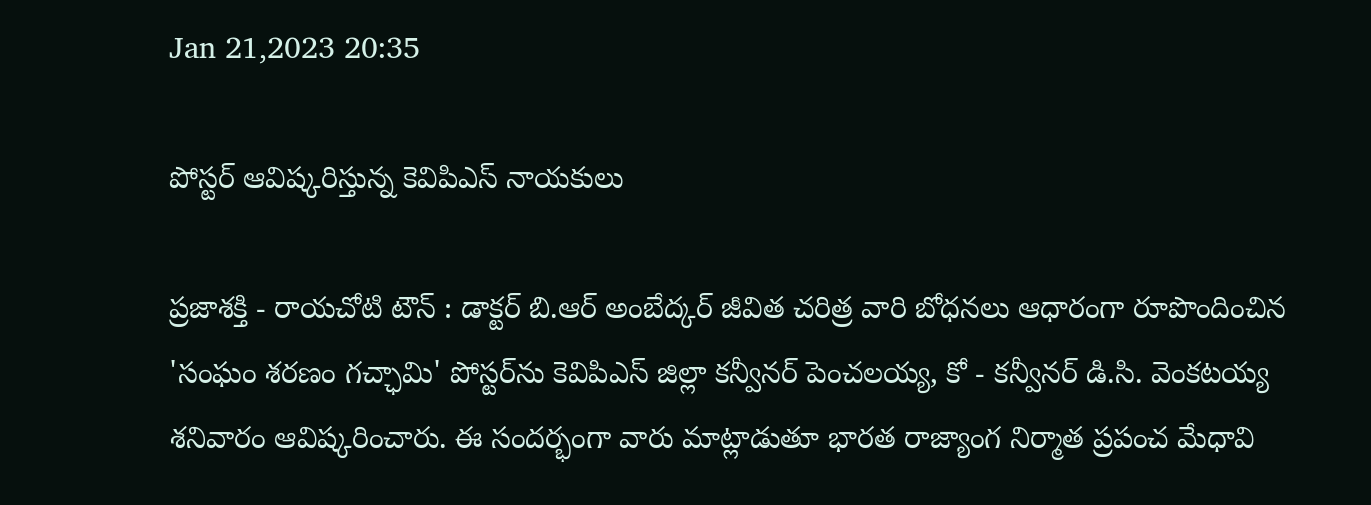Jan 21,2023 20:35

పోస్టర్‌ ఆవిష్కరిస్తున్న కెవిపిఎస్‌ నాయకులు

ప్రజాశక్తి - రాయచోటి టౌన్‌ : డాక్టర్‌ బి.ఆర్‌ అంబేద్కర్‌ జీవిత చరిత్ర వారి బోధనలు ఆధారంగా రూపొందించిన 'సంఘం శరణం గచ్ఛామి' పోస్టర్‌ను కెవిపిఎస్‌ జిల్లా కన్వీనర్‌ పెంచలయ్య, కో - కన్వీనర్‌ డి.సి. వెంకటయ్య శనివారం ఆవిష్కరించారు. ఈ సందర్భంగా వారు మాట్లాడుతూ భారత రాజ్యాంగ నిర్మాత ప్రపంచ మేధావి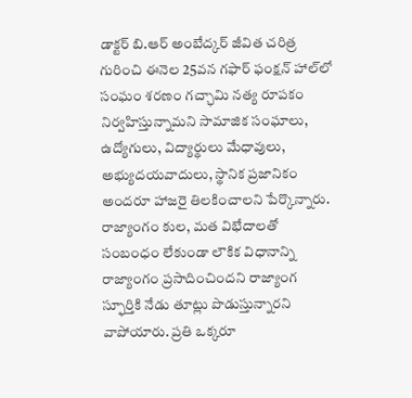డాక్టర్‌ బి.ఆర్‌ అంబేద్కర్‌ జీవిత చరిత్ర గురించి ఈనెల 25వన గఫార్‌ ఫంక్షన్‌ హాల్‌లో సంఘం శరణం గచ్ఛామి నత్య రూపకం నిర్వహిస్తున్నామని సామాజిక సంఘాలు, ఉద్యోగులు, విద్యార్థులు మేధావులు, అభ్యుదయవాదులు, స్థానిక ప్రజానికం అందరూ హాజరై తిలకించాలని పేర్కొన్నారు. రాజ్యాంగం కుల, మత విభేదాలతో సంబంధం లేకుండా లౌకిక విధానాన్ని రాజ్యాంగం ప్రసాదించిందని రాజ్యాంగ స్ఫూర్తికి నేడు తూట్లు పొడుస్తున్నారని వాపోయారు. ప్రతి ఒక్కరూ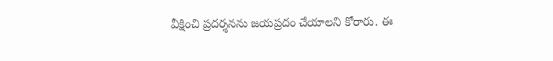వీక్షించి ప్రదర్శనను జయప్రదం చేయాలని కోరారు. ఈ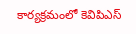కార్యక్రమంలో కెవిపిఎస్‌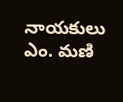నాయకులు ఎం. మణి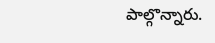పాల్గొన్నారు.